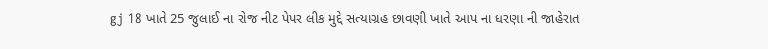gj 18 ખાતે 25 જુલાઈ ના રોજ નીટ પેપર લીક મુદ્દે સત્યાગ્રહ છાવણી ખાતે આપ ના ધરણા ની જાહેરાત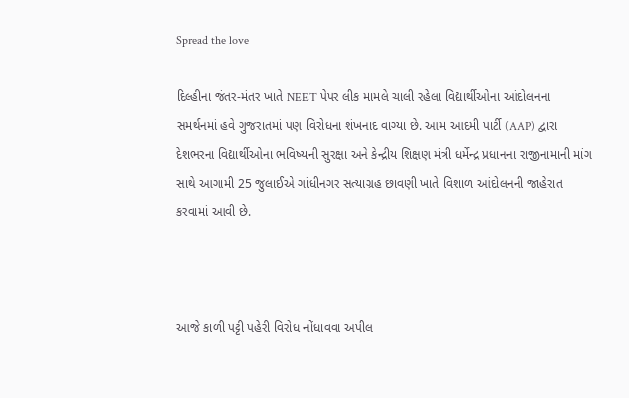Spread the love

દિલ્હીના જંતર-મંતર ખાતે NEET પેપર લીક મામલે ચાલી રહેલા વિદ્યાર્થીઓના આંદોલનના સમર્થનમાં હવે ગુજરાતમાં પણ વિરોધના શંખનાદ વાગ્યા છે. આમ આદમી પાર્ટી (AAP) દ્વારા દેશભરના વિદ્યાર્થીઓના ભવિષ્યની સુરક્ષા અને કેન્દ્રીય શિક્ષણ મંત્રી ધર્મેન્દ્ર પ્રધાનના રાજીનામાની માંગ સાથે આગામી 25 જુલાઈએ ગાંધીનગર સત્યાગ્રહ છાવણી ખાતે વિશાળ આંદોલનની જાહેરાત કરવામાં આવી છે.



આજે કાળી પટ્ટી પહેરી વિરોધ નોંધાવવા અપીલ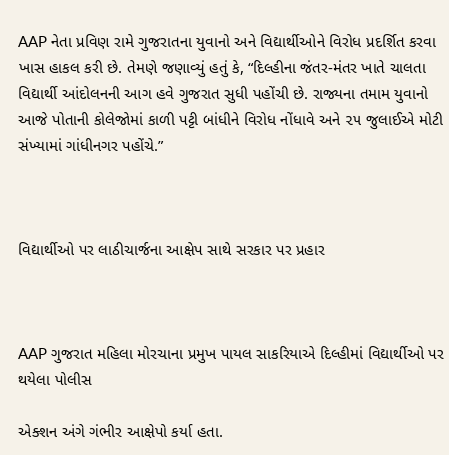AAP નેતા પ્રવિણ રામે ગુજરાતના યુવાનો અને વિદ્યાર્થીઓને વિરોધ પ્રદર્શિત કરવા ખાસ હાકલ કરી છે. તેમણે જણાવ્યું હતું કે, “દિલ્હીના જંતર-મંતર ખાતે ચાલતા વિદ્યાર્થી આંદોલનની આગ હવે ગુજરાત સુધી પહોંચી છે. રાજ્યના તમામ યુવાનો આજે પોતાની કોલેજોમાં કાળી પટ્ટી બાંધીને વિરોધ નોંધાવે અને ૨૫ જુલાઈએ મોટી સંખ્યામાં ગાંધીનગર પહોંચે.”



વિદ્યાર્થીઓ પર લાઠીચાર્જના આક્ષેપ સાથે સરકાર પર પ્રહાર



AAP ગુજરાત મહિલા મોરચાના પ્રમુખ પાયલ સાકરિયાએ દિલ્હીમાં વિદ્યાર્થીઓ પર થયેલા પોલીસ

એક્શન અંગે ગંભીર આક્ષેપો કર્યા હતા.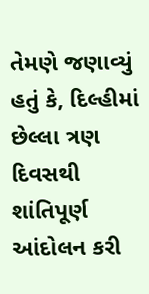તેમણે જણાવ્યું હતું કે, દિલ્હીમાં છેલ્લા ત્રણ દિવસથી શાંતિપૂર્ણ આંદોલન કરી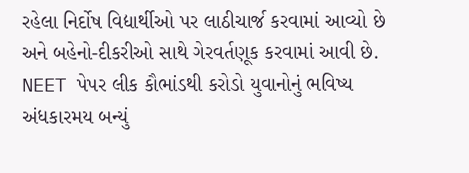રહેલા નિર્દોષ વિદ્યાર્થીઓ પર લાઠીચાર્જ કરવામાં આવ્યો છે અને બહેનો-દીકરીઓ સાથે ગેરવર્તણૂક કરવામાં આવી છે. NEET પેપર લીક કૌભાંડથી કરોડો યુવાનોનું ભવિષ્ય અંધકારમય બન્યું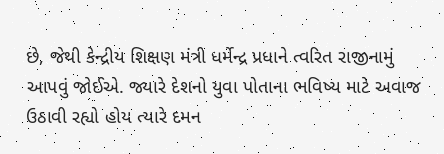છે, જેથી કેન્દ્રીય શિક્ષણ મંત્રી ધર્મેન્દ્ર પ્રધાને ત્વરિત રાજીનામું આપવું જોઈએ. જ્યારે દેશનો યુવા પોતાના ભવિષ્ય માટે અવાજ ઉઠાવી રહ્યો હોય ત્યારે દમન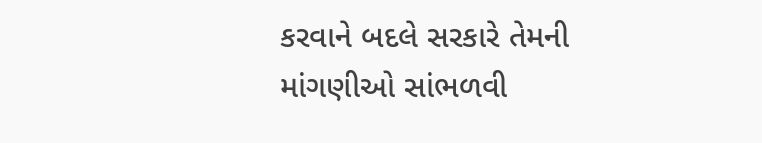કરવાને બદલે સરકારે તેમની માંગણીઓ સાંભળવી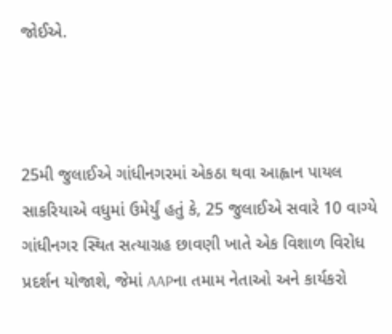જોઈએ.



25મી જુલાઈએ ગાંધીનગરમાં એકઠા થવા આહ્વાન પાયલ સાકરિયાએ વધુમાં ઉમેર્યું હતું કે, 25 જુલાઈએ સવારે 10 વાગ્યે ગાંધીનગર સ્થિત સત્યાગ્રહ છાવણી ખાતે એક વિશાળ વિરોધ પ્રદર્શન યોજાશે, જેમાં AAPના તમામ નેતાઓ અને કાર્યકરો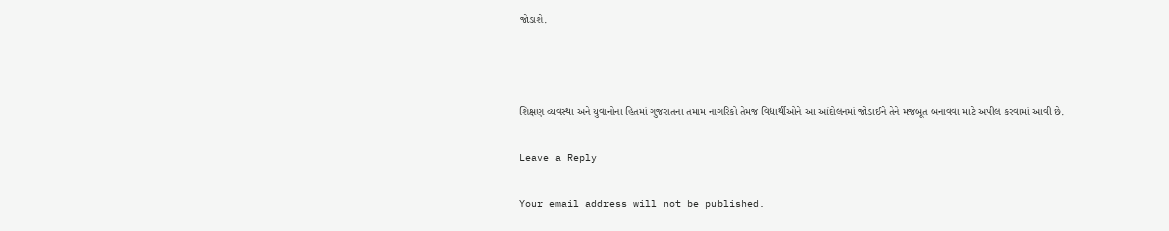જોડાશે.



શિક્ષણ વ્યવસ્થા અને યુવાનોના હિતમાં ગુજરાતના તમામ નાગરિકો તેમજ વિદ્યાર્થીઓને આ આંદોલનમાં જોડાઈને તેને મજબૂત બનાવવા માટે અપીલ કરવામાં આવી છે.

Leave a Reply

Your email address will not be published.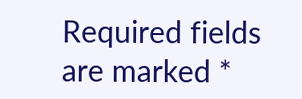Required fields are marked *